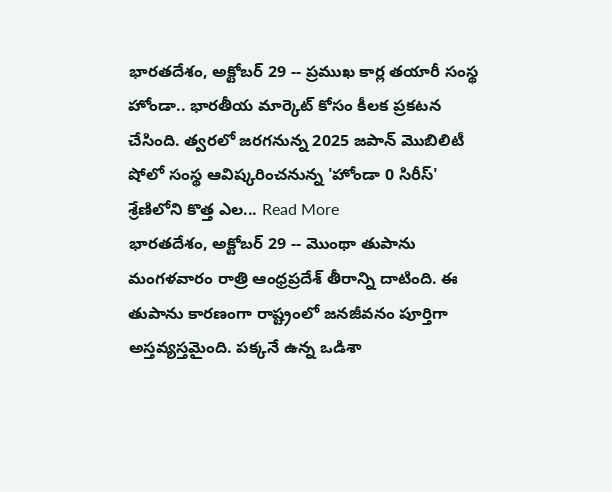భారతదేశం, అక్టోబర్ 29 -- ప్రముఖ కార్ల తయారీ సంస్థ హోండా.. భారతీయ మార్కెట్ కోసం కీలక ప్రకటన చేసింది. త్వరలో జరగనున్న 2025 జపాన్ మొబిలిటీ షోలో సంస్థ ఆవిష్కరించనున్న 'హోండా 0 సిరీస్' శ్రేణిలోని కొత్త ఎల... Read More
భారతదేశం, అక్టోబర్ 29 -- మొంథా తుపాను మంగళవారం రాత్రి ఆంధ్రప్రదేశ్ తీరాన్ని దాటింది. ఈ తుపాను కారణంగా రాష్ట్రంలో జనజీవనం పూర్తిగా అస్తవ్యస్తమైంది. పక్కనే ఉన్న ఒడిశా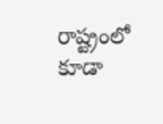రాష్ట్రంలో కూడా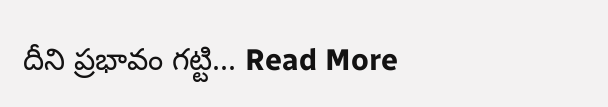దీని ప్రభావం గట్టి... Read More